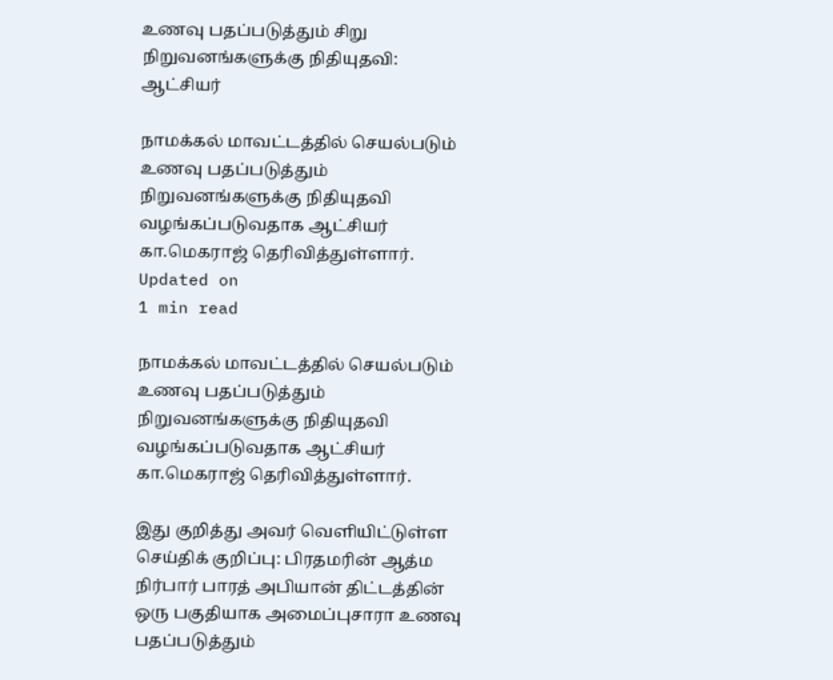உணவு பதப்படுத்தும் சிறு நிறுவனங்களுக்கு நிதியுதவி: ஆட்சியர்

நாமக்கல் மாவட்டத்தில் செயல்படும் உணவு பதப்படுத்தும் நிறுவனங்களுக்கு நிதியுதவி வழங்கப்படுவதாக ஆட்சியர் கா.மெகராஜ் தெரிவித்துள்ளார்.
Updated on
1 min read

நாமக்கல் மாவட்டத்தில் செயல்படும் உணவு பதப்படுத்தும் நிறுவனங்களுக்கு நிதியுதவி வழங்கப்படுவதாக ஆட்சியர் கா.மெகராஜ் தெரிவித்துள்ளார்.

இது குறித்து அவர் வெளியிட்டுள்ள செய்திக் குறிப்பு: பிரதமரின் ஆத்ம நிர்பார் பாரத் அபியான் திட்டத்தின் ஒரு பகுதியாக அமைப்புசாரா உணவு பதப்படுத்தும்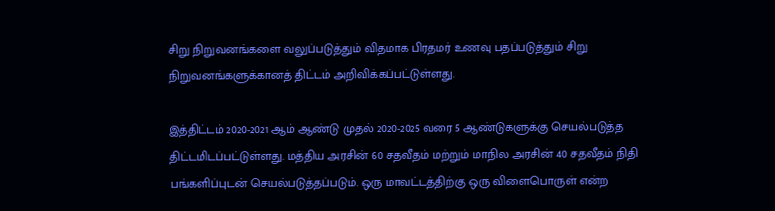சிறு நிறுவனங்களை வலுப்படுத்தும் விதமாக பிரதமர் உணவு பதப்படுத்தும் சிறு நிறுவனங்களுக்கானத் திட்டம் அறிவிக்கப்பட்டுள்ளது.

இத்திட்டம் 2020-2021 ஆம் ஆண்டு முதல் 2020-2025 வரை 5 ஆண்டுகளுக்கு செயல்படுத்த திட்டமிடப்பட்டுள்ளது. மத்திய அரசின் 60 சதவீதம் மற்றும் மாநில அரசின் 40 சதவீதம் நிதி பங்களிப்புடன் செயல்படுத்தப்படும். ஒரு மாவட்டத்திற்கு ஒரு விளைபொருள் என்ற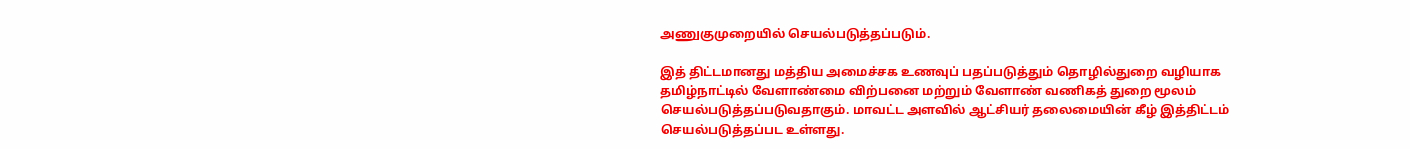அணுகுமுறையில் செயல்படுத்தப்படும்.

இத் திட்டமானது மத்திய அமைச்சக உணவுப் பதப்படுத்தும் தொழில்துறை வழியாக தமிழ்நாட்டில் வேளாண்மை விற்பனை மற்றும் வேளாண் வணிகத் துறை மூலம் செயல்படுத்தப்படுவதாகும். மாவட்ட அளவில் ஆட்சியர் தலைமையின் கீழ் இத்திட்டம் செயல்படுத்தப்பட உள்ளது.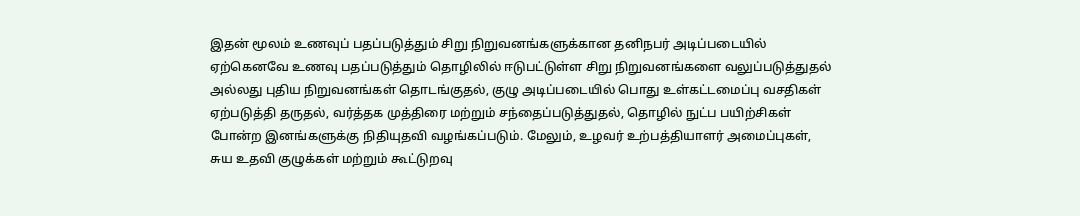இதன் மூலம் உணவுப் பதப்படுத்தும் சிறு நிறுவனங்களுக்கான தனிநபர் அடிப்படையில் ஏற்கெனவே உணவு பதப்படுத்தும் தொழிலில் ஈடுபட்டுள்ள சிறு நிறுவனங்களை வலுப்படுத்துதல் அல்லது புதிய நிறுவனங்கள் தொடங்குதல், குழு அடிப்படையில் பொது உள்கட்டமைப்பு வசதிகள் ஏற்படுத்தி தருதல், வர்த்தக முத்திரை மற்றும் சந்தைப்படுத்துதல், தொழில் நுட்ப பயிற்சிகள் போன்ற இனங்களுக்கு நிதியுதவி வழங்கப்படும். மேலும், உழவர் உற்பத்தியாளர் அமைப்புகள், சுய உதவி குழுக்கள் மற்றும் கூட்டுறவு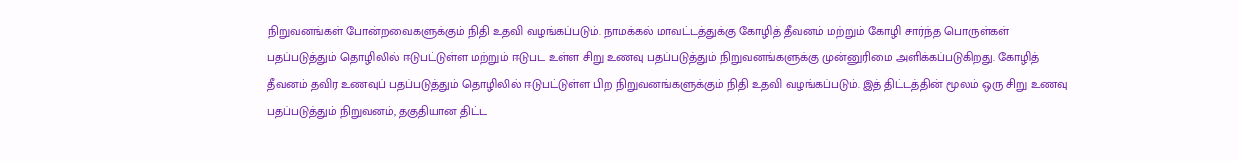நிறுவனங்கள் போன்றவைகளுக்கும் நிதி உதவி வழங்கப்படும். நாமக்கல் மாவட்டத்துக்கு கோழித் தீவனம் மற்றும் கோழி சார்ந்த பொருள்கள் பதப்படுத்தும் தொழிலில் ஈடுபட்டுள்ள மற்றும் ஈடுபட உள்ள சிறு உணவு பதப்படுத்தும் நிறுவனங்களுக்கு முன்னுரிமை அளிக்கப்படுகிறது. கோழித் தீவனம் தவிர உணவுப் பதப்படுத்தும் தொழிலில் ஈடுபட்டுள்ள பிற நிறுவனங்களுக்கும் நிதி உதவி வழங்கப்படும். இத் திட்டத்தின் மூலம் ஒரு சிறு உணவு பதப்படுத்தும் நிறுவனம், தகுதியான திட்ட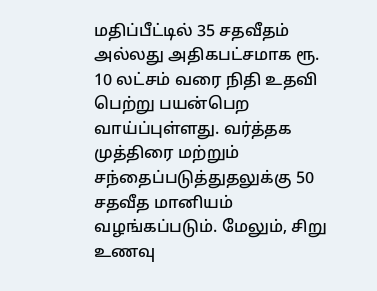மதிப்பீட்டில் 35 சதவீதம் அல்லது அதிகபட்சமாக ரூ. 10 லட்சம் வரை நிதி உதவி பெற்று பயன்பெற வாய்ப்புள்ளது. வர்த்தக முத்திரை மற்றும் சந்தைப்படுத்துதலுக்கு 50 சதவீத மானியம் வழங்கப்படும். மேலும், சிறு உணவு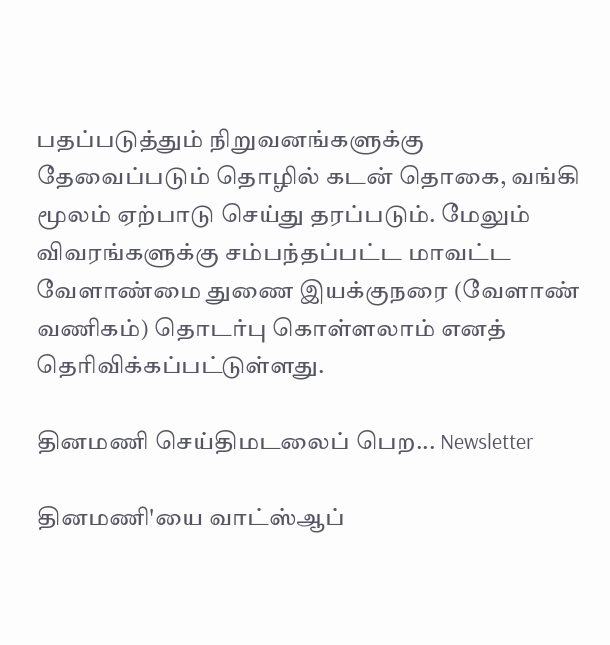பதப்படுத்தும் நிறுவனங்களுக்கு தேவைப்படும் தொழில் கடன் தொகை, வங்கி மூலம் ஏற்பாடு செய்து தரப்படும். மேலும் விவரங்களுக்கு சம்பந்தப்பட்ட மாவட்ட வேளாண்மை துணை இயக்குநரை (வேளாண் வணிகம்) தொடர்பு கொள்ளலாம் எனத் தெரிவிக்கப்பட்டுள்ளது.

தினமணி செய்திமடலைப் பெற... Newsletter

தினமணி'யை வாட்ஸ்ஆப்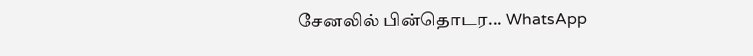சேனலில் பின்தொடர... WhatsApp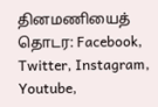தினமணியைத் தொடர: Facebook, Twitter, Instagram, Youtube,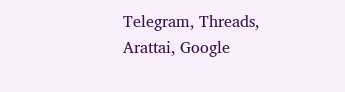Telegram, Threads, Arattai, Google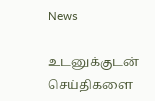News

உடனுக்குடன் செய்திகளை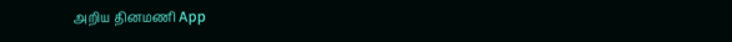அறிய தினமணி App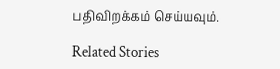பதிவிறக்கம் செய்யவும்.

Related Stories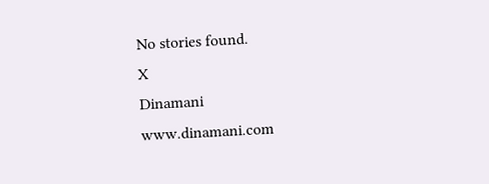No stories found.
X
Dinamani
www.dinamani.com